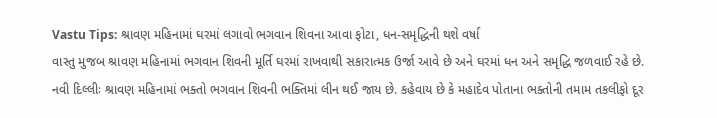Vastu Tips: શ્રાવણ મહિનામાં ઘરમાં લગાવો ભગવાન શિવના આવા ફોટા, ધન-સમૃદ્ધિની થશે વર્ષા
વાસ્તુ મુજબ શ્રાવણ મહિનામાં ભગવાન શિવની મૂર્તિ ઘરમાં રાખવાથી સકારાત્મક ઉર્જા આવે છે અને ઘરમાં ધન અને સમૃદ્ધિ જળવાઈ રહે છે.
નવી દિલ્લીઃ શ્રાવણ મહિનામાં ભક્તો ભગવાન શિવની ભક્તિમાં લીન થઈ જાય છે. કહેવાય છે કે મહાદેવ પોતાના ભક્તોની તમામ તકલીફો દૂર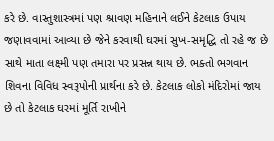કરે છે. વાસ્તુશાસ્ત્રમાં પણ શ્રાવણ મહિનાને લઈને કેટલાક ઉપાય જણાવવામાં આવ્યા છે જેને કરવાથી ઘરમાં સુખ-સમૃદ્ધિ તો રહે જ છે સાથે માતા લક્ષ્મી પણ તમારા પર પ્રસન્ન થાય છે. ભક્તો ભગવાન શિવના વિવિધ સ્વરૂપોની પ્રાર્થના કરે છે. કેટલાક લોકો મંદિરોમાં જાય છે તો કેટલાક ઘરમાં મૂર્તિ રાખીને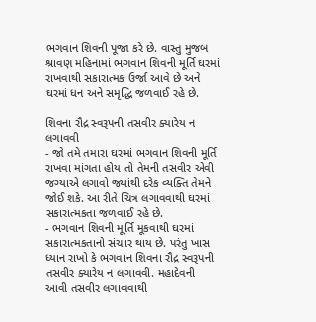ભગવાન શિવની પૂજા કરે છે. વાસ્તુ મુજબ શ્રાવણ મહિનામાં ભગવાન શિવની મૂર્તિ ઘરમાં રાખવાથી સકારાત્મક ઉર્જા આવે છે અને ઘરમાં ધન અને સમૃદ્ધિ જળવાઈ રહે છે.

શિવના રૌદ્ર સ્વરૂપની તસવીર ક્યારેય ન લગાવવી
- જો તમે તમારા ઘરમાં ભગવાન શિવની મૂર્તિ રાખવા માંગતા હોય તો તેમની તસવીર એવી જગ્યાએ લગાવો જ્યાંથી દરેક વ્યક્તિ તેમને જોઈ શકે. આ રીતે ચિત્ર લગાવવાથી ઘરમાં સકારાત્મકતા જળવાઈ રહે છે.
- ભગવાન શિવની મૂર્તિ મૂકવાથી ઘરમાં સકારાત્મકતાનો સંચાર થાય છે. પરંતુ ખાસ ધ્યાન રાખો કે ભગવાન શિવના રૌદ્ર સ્વરૂપની તસવીર ક્યારેય ન લગાવવી. મહાદેવની આવી તસવીર લગાવવાથી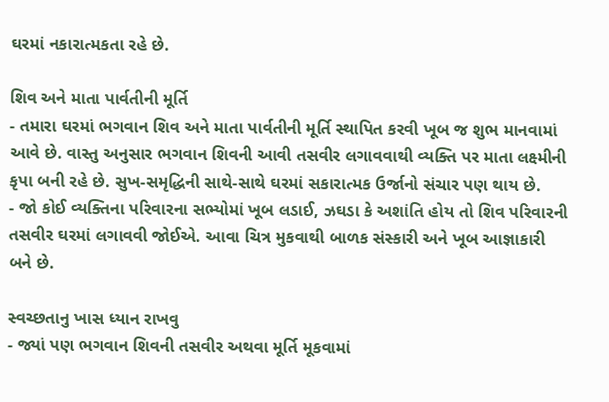ઘરમાં નકારાત્મકતા રહે છે.

શિવ અને માતા પાર્વતીની મૂર્તિ
- તમારા ઘરમાં ભગવાન શિવ અને માતા પાર્વતીની મૂર્તિ સ્થાપિત કરવી ખૂબ જ શુભ માનવામાં આવે છે. વાસ્તુ અનુસાર ભગવાન શિવની આવી તસવીર લગાવવાથી વ્યક્તિ પર માતા લક્ષ્મીની કૃપા બની રહે છે. સુખ-સમૃદ્ધિની સાથે-સાથે ઘરમાં સકારાત્મક ઉર્જાનો સંચાર પણ થાય છે.
- જો કોઈ વ્યક્તિના પરિવારના સભ્યોમાં ખૂબ લડાઈ, ઝઘડા કે અશાંતિ હોય તો શિવ પરિવારની તસવીર ઘરમાં લગાવવી જોઈએ. આવા ચિત્ર મુકવાથી બાળક સંસ્કારી અને ખૂબ આજ્ઞાકારી બને છે.

સ્વચ્છતાનુ ખાસ ધ્યાન રાખવુ
- જ્યાં પણ ભગવાન શિવની તસવીર અથવા મૂર્તિ મૂકવામાં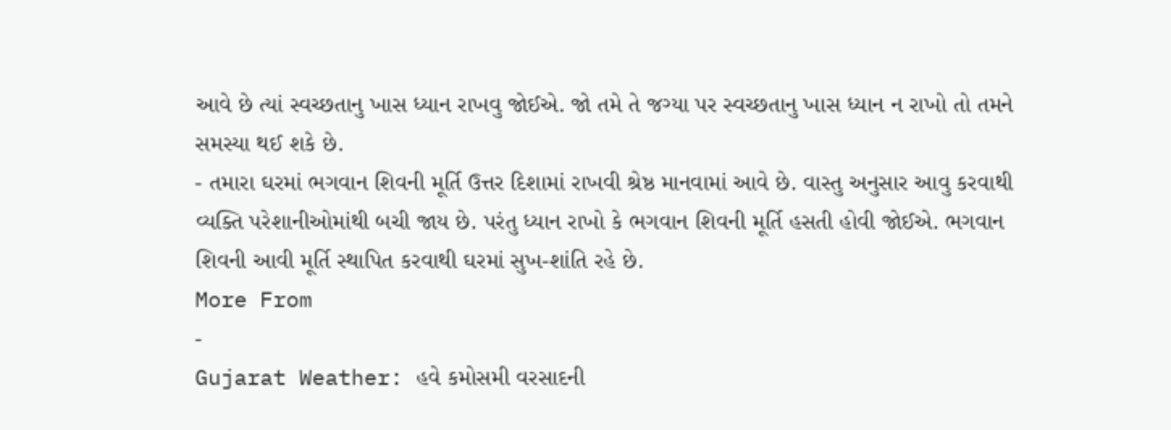આવે છે ત્યાં સ્વચ્છતાનુ ખાસ ધ્યાન રાખવુ જોઈએ. જો તમે તે જગ્યા પર સ્વચ્છતાનુ ખાસ ધ્યાન ન રાખો તો તમને સમસ્યા થઈ શકે છે.
- તમારા ઘરમાં ભગવાન શિવની મૂર્તિ ઉત્તર દિશામાં રાખવી શ્રેષ્ઠ માનવામાં આવે છે. વાસ્તુ અનુસાર આવુ કરવાથી વ્યક્તિ પરેશાનીઓમાંથી બચી જાય છે. પરંતુ ધ્યાન રાખો કે ભગવાન શિવની મૂર્તિ હસતી હોવી જોઈએ. ભગવાન શિવની આવી મૂર્તિ સ્થાપિત કરવાથી ઘરમાં સુખ-શાંતિ રહે છે.
More From
-
Gujarat Weather: હવે કમોસમી વરસાદની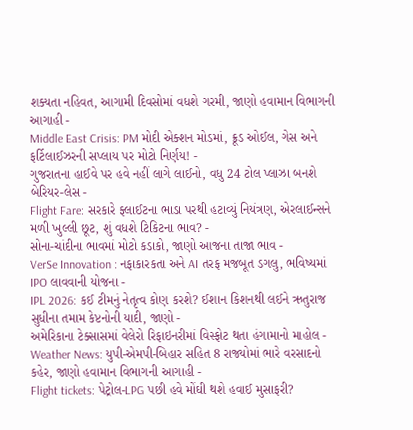શક્યતા નહિવત, આગામી દિવસોમાં વધશે ગરમી, જાણો હવામાન વિભાગની આગાહી -
Middle East Crisis: PM મોદી એક્શન મોડમાં, ક્રૂડ ઓઈલ, ગેસ અને ફર્ટિલાઈઝરની સપ્લાય પર મોટો નિર્ણય! -
ગુજરાતના હાઈવે પર હવે નહીં લાગે લાઈનો, વધુ 24 ટોલ પ્લાઝા બનશે બેરિયર-લેસ -
Flight Fare: સરકારે ફ્લાઈટના ભાડા પરથી હટાવ્યું નિયંત્રણ, એરલાઈન્સને મળી ખુલ્લી છૂટ, શું વધશે ટિકિટના ભાવ? -
સોના-ચાંદીના ભાવમાં મોટો કડાકો, જાણો આજના તાજા ભાવ -
VerSe Innovation : નફાકારકતા અને AI તરફ મજબૂત ડગલુ, ભવિષ્યમાં IPO લાવવાની યોજના -
IPL 2026: કઈ ટીમનું નેતૃત્વ કોણ કરશે? ઈશાન કિશનથી લઈને ઋતુરાજ સુધીના તમામ કેપ્ટનોની યાદી, જાણો -
અમેરિકાના ટેક્સાસમાં વેલેરો રિફાઇનરીમાં વિસ્ફોટ થતા હંગામાનો માહોલ -
Weather News: યુપી-એમપી-બિહાર સહિત 8 રાજ્યોમાં ભારે વરસાદનો કહેર, જાણો હવામાન વિભાગની આગાહી -
Flight tickets: પેટ્રોલ-LPG પછી હવે મોંઘી થશે હવાઈ મુસાફરી?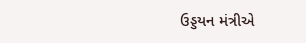ઉડ્ડયન મંત્રીએ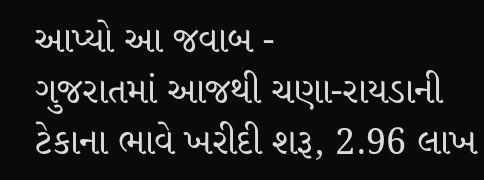આપ્યો આ જવાબ -
ગુજરાતમાં આજથી ચણા-રાયડાની ટેકાના ભાવે ખરીદી શરૂ, 2.96 લાખ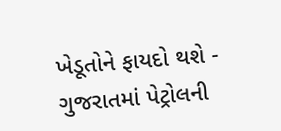ખેડૂતોને ફાયદો થશે -
ગુજરાતમાં પેટ્રોલની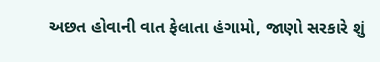અછત હોવાની વાત ફેલાતા હંગામો, જાણો સરકારે શું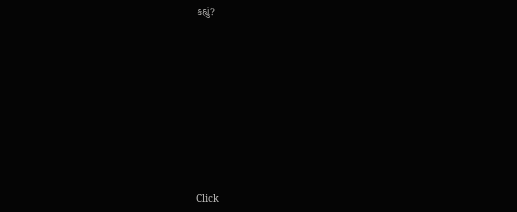કહ્યું?










Click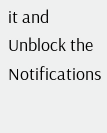it and Unblock the Notifications